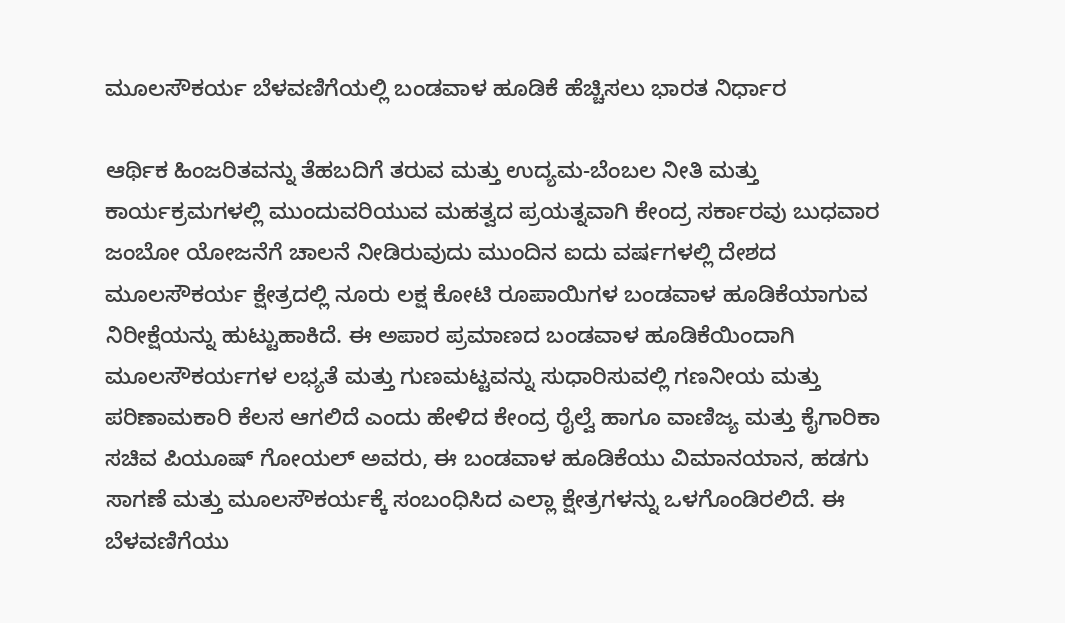ಮೂಲಸೌಕರ್ಯ ಬೆಳವಣಿಗೆಯಲ್ಲಿ ಬಂಡವಾಳ ಹೂಡಿಕೆ ಹೆಚ್ಚಿಸಲು ಭಾರತ ನಿರ್ಧಾರ

ಆರ್ಥಿಕ ಹಿಂಜರಿತವನ್ನು ತೆಹಬದಿಗೆ ತರುವ ಮತ್ತು ಉದ್ಯಮ-ಬೆಂಬಲ ನೀತಿ ಮತ್ತು ಕಾರ್ಯಕ್ರಮಗಳಲ್ಲಿ ಮುಂದುವರಿಯುವ ಮಹತ್ವದ ಪ್ರಯತ್ನವಾಗಿ ಕೇಂದ್ರ ಸರ್ಕಾರವು ಬುಧವಾರ ಜಂಬೋ ಯೋಜನೆಗೆ ಚಾಲನೆ ನೀಡಿರುವುದು ಮುಂದಿನ ಐದು ವರ್ಷಗಳಲ್ಲಿ ದೇಶದ ಮೂಲಸೌಕರ್ಯ ಕ್ಷೇತ್ರದಲ್ಲಿ ನೂರು ಲಕ್ಷ ಕೋಟಿ ರೂಪಾಯಿಗಳ ಬಂಡವಾಳ‌ ಹೂಡಿಕೆಯಾಗುವ ನಿರೀಕ್ಷೆಯನ್ನು ಹುಟ್ಟುಹಾಕಿದೆ‌. ಈ ಅಪಾರ ಪ್ರಮಾಣದ ಬಂಡವಾಳ ಹೂಡಿಕೆಯಿಂದಾಗಿ ಮೂಲಸೌಕರ್ಯಗಳ ಲಭ್ಯತೆ ಮತ್ತು ಗುಣಮಟ್ಟವನ್ನು ಸುಧಾರಿಸುವಲ್ಲಿ ಗಣನೀಯ ಮತ್ತು ಪರಿಣಾಮಕಾರಿ ಕೆಲಸ ಆಗಲಿದೆ ಎಂದು ಹೇಳಿದ ಕೇಂದ್ರ ರೈಲ್ವೆ ಹಾಗೂ ವಾಣಿಜ್ಯ ಮತ್ತು ಕೈಗಾರಿಕಾ ಸಚಿವ ಪಿಯೂಷ್ ಗೋಯಲ್ ಅವರು, ಈ ಬಂಡವಾಳ‌ ಹೂಡಿಕೆಯು ವಿಮಾನಯಾನ, ಹಡಗು ಸಾಗಣೆ ಮತ್ತು ಮೂಲಸೌಕರ್ಯಕ್ಕೆ ಸಂಬಂಧಿಸಿದ ಎಲ್ಲಾ ಕ್ಷೇತ್ರಗಳನ್ನು ಒಳಗೊಂಡಿರಲಿದೆ. ಈ ಬೆಳವಣಿಗೆಯು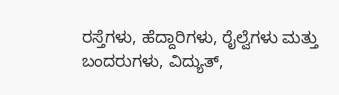ರಸ್ತೆಗಳು, ಹೆದ್ದಾರಿಗಳು, ರೈಲ್ವೆಗಳು ಮತ್ತು ಬಂದರುಗಳು, ವಿದ್ಯುತ್,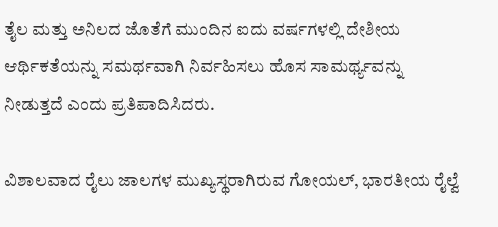ತೈಲ ಮತ್ತು ಅನಿಲದ ಜೊತೆಗೆ ಮುಂದಿನ ಐದು ವರ್ಷಗಳಲ್ಲಿ ದೇಶೀಯ ಆರ್ಥಿಕತೆಯನ್ನು ಸಮರ್ಥವಾಗಿ ನಿರ್ವಹಿಸಲು ಹೊಸ ಸಾಮರ್ಥ್ಯವನ್ನು ನೀಡುತ್ತದೆ ಎಂದು ಪ್ರತಿಪಾದಿಸಿದರು.

ವಿಶಾಲವಾದ ರೈಲು ಜಾಲಗಳ ಮುಖ್ಯಸ್ಥರಾಗಿರುವ ಗೋಯಲ್, ಭಾರತೀಯ ರೈಲ್ವೆ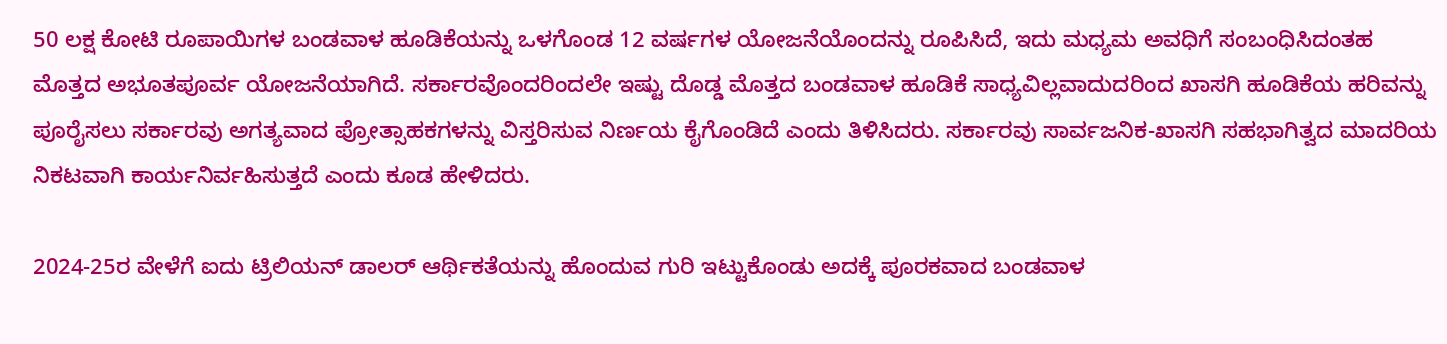50 ಲಕ್ಷ ಕೋಟಿ ರೂಪಾಯಿಗಳ ಬಂಡವಾಳ ಹೂಡಿಕೆಯನ್ನು ಒಳಗೊಂಡ 12 ವರ್ಷಗಳ ಯೋಜನೆಯೊಂದನ್ನು ರೂಪಿಸಿದೆ, ಇದು ಮಧ್ಯಮ ಅವಧಿಗೆ ಸಂಬಂಧಿಸಿದಂತಹ ಮೊತ್ತದ ಅಭೂತಪೂರ್ವ ಯೋಜನೆಯಾಗಿದೆ. ಸರ್ಕಾರವೊಂದರಿಂದಲೇ ಇಷ್ಟು ದೊಡ್ಡ ಮೊತ್ತದ ಬಂಡವಾಳ ಹೂಡಿಕೆ ಸಾಧ್ಯವಿಲ್ಲವಾದುದರಿಂದ ಖಾಸಗಿ ಹೂಡಿಕೆಯ ಹರಿವನ್ನು ಪೂರೈಸಲು ಸರ್ಕಾರವು ಅಗತ್ಯವಾದ ಪ್ರೋತ್ಸಾಹಕಗಳನ್ನು ವಿಸ್ತರಿಸುವ ನಿರ್ಣಯ ಕೈಗೊಂಡಿದೆ ಎಂದು ತಿಳಿಸಿದರು. ಸರ್ಕಾರವು ಸಾರ್ವಜನಿಕ-ಖಾಸಗಿ ಸಹಭಾಗಿತ್ವದ ಮಾದರಿಯ ನಿಕಟವಾಗಿ ಕಾರ್ಯನಿರ್ವಹಿಸುತ್ತದೆ ಎಂದು ಕೂಡ ಹೇಳಿದರು.

2024-25ರ ವೇಳೆಗೆ ಐದು ಟ್ರಿಲಿಯನ್ ಡಾಲರ್ ಆರ್ಥಿಕತೆಯನ್ನು ಹೊಂದುವ ಗುರಿ ಇಟ್ಟುಕೊಂಡು ಅದಕ್ಕೆ ಪೂರಕವಾದ ಬಂಡವಾಳ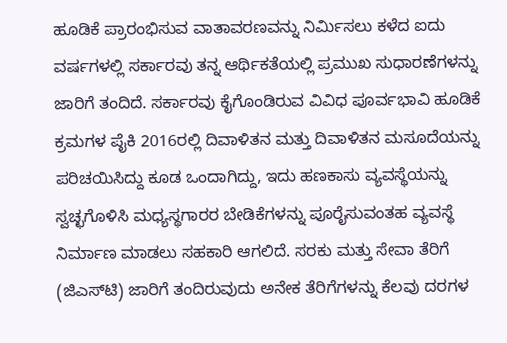ಹೂಡಿಕೆ ಪ್ರಾರಂಭಿಸುವ ವಾತಾವರಣವನ್ನು ನಿರ್ಮಿಸಲು ಕಳೆದ ಐದು ವರ್ಷಗಳಲ್ಲಿ ಸರ್ಕಾರವು ತನ್ನ ಆರ್ಥಿಕತೆಯಲ್ಲಿ ಪ್ರಮುಖ ಸುಧಾರಣೆಗಳನ್ನು ಜಾರಿಗೆ ತಂದಿದೆ. ಸರ್ಕಾರವು ಕೈಗೊಂಡಿರುವ ವಿವಿಧ ಪೂರ್ವಭಾವಿ ಹೂಡಿಕೆ ಕ್ರಮಗಳ ಪೈಕಿ 2016ರಲ್ಲಿ ದಿವಾಳಿತನ ಮತ್ತು ದಿವಾಳಿತನ ಮಸೂದೆಯನ್ನು ಪರಿಚಯಿಸಿದ್ದು ಕೂಡ ಒಂದಾಗಿದ್ದು, ಇದು ಹಣಕಾಸು ವ್ಯವಸ್ಥೆಯನ್ನು ಸ್ವಚ್ಛಗೊಳಿಸಿ ಮಧ್ಯಸ್ಥಗಾರರ ಬೇಡಿಕೆಗಳನ್ನು ಪೂರೈಸುವಂತಹ ವ್ಯವಸ್ಥೆ ನಿರ್ಮಾಣ ಮಾಡಲು ಸಹಕಾರಿ ಆಗಲಿದೆ. ಸರಕು ಮತ್ತು ಸೇವಾ ತೆರಿಗೆ (ಜಿಎಸ್‌ಟಿ) ಜಾರಿಗೆ ತಂದಿರುವುದು ಅನೇಕ ತೆರಿಗೆಗಳನ್ನು ಕೆಲವು ದರಗಳ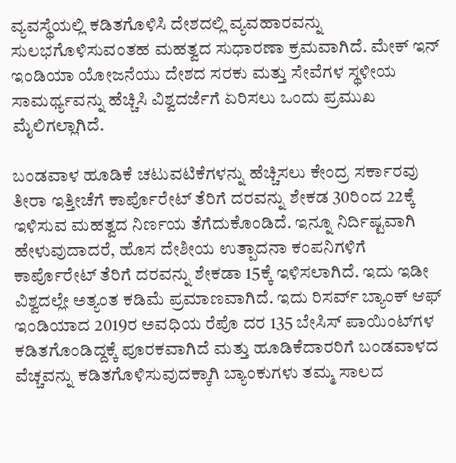ವ್ಯವಸ್ಥೆಯಲ್ಲಿ ಕಡಿತಗೊಳಿಸಿ ದೇಶದಲ್ಲಿ ವ್ಯವಹಾರವನ್ನು ಸುಲಭಗೊಳಿಸುವಂತಹ ಮಹತ್ವದ ಸುಧಾರಣಾ ಕ್ರಮವಾಗಿದೆ. ಮೇಕ್ ಇನ್ ಇಂಡಿಯಾ ಯೋಜನೆಯು ದೇಶದ ಸರಕು ಮತ್ತು ಸೇವೆಗಳ ಸ್ಥಳೀಯ ಸಾಮರ್ಥ್ಯವನ್ನು ಹೆಚ್ಚಿಸಿ ವಿಶ್ವದರ್ಜೆಗೆ ಏರಿಸಲು ಒಂದು ಪ್ರಮುಖ ಮೈಲಿಗಲ್ಲಾಗಿದೆ.

ಬಂಡವಾಳ ಹೂಡಿಕೆ ಚಟುವಟಿಕೆಗಳನ್ನು ಹೆಚ್ಚಿಸಲು ಕೇಂದ್ರ ಸರ್ಕಾರವು ತೀರಾ ಇತ್ತೀಚೆಗೆ ಕಾರ್ಪೊರೇಟ್ ತೆರಿಗೆ ದರವನ್ನು ಶೇಕಡ 30ರಿಂದ 22ಕ್ಕೆ ಇಳಿಸುವ ಮಹತ್ವದ ನಿರ್ಣಯ ತೆಗೆದುಕೊಂಡಿದೆ. ಇನ್ನೂ ನಿರ್ದಿಷ್ಟವಾಗಿ ಹೇಳುವುದಾದರೆ, ಹೊಸ ದೇಶೀಯ ಉತ್ಪಾದನಾ ಕಂಪನಿಗಳಿಗೆ ಕಾರ್ಪೊರೇಟ್ ತೆರಿಗೆ ದರವನ್ನು ಶೇಕಡಾ 15ಕ್ಕೆ ಇಳಿಸಲಾಗಿದೆ. ಇದು ಇಡೀ ವಿಶ್ವದಲ್ಲೇ ಅತ್ಯಂತ ಕಡಿಮೆ ಪ್ರಮಾಣವಾಗಿದೆ. ಇದು ರಿಸರ್ವ್ ಬ್ಯಾಂಕ್ ಆಫ್ ಇಂಡಿಯಾದ 2019ರ ಅವಧಿಯ ರೆಪೊ ದರ 135 ಬೇಸಿಸ್ ಪಾಯಿಂಟ್‌ಗಳ ಕಡಿತಗೊಂಡಿದ್ದಕ್ಕೆ ಪೂರಕವಾಗಿದೆ ಮತ್ತು ಹೂಡಿಕೆದಾರರಿಗೆ ಬಂಡವಾಳದ ವೆಚ್ಚವನ್ನು ಕಡಿತಗೊಳಿಸುವುದಕ್ಕಾಗಿ ಬ್ಯಾಂಕುಗಳು ತಮ್ಮ ಸಾಲದ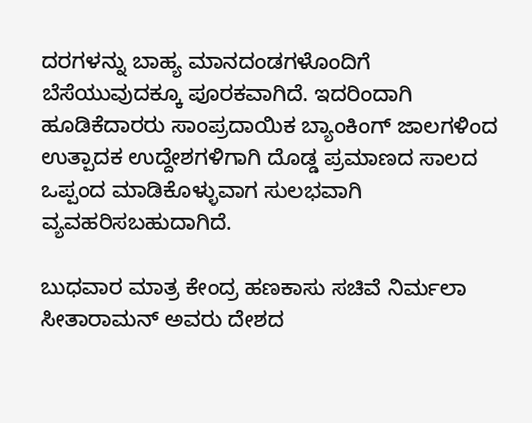ದರಗಳನ್ನು ಬಾಹ್ಯ ಮಾನದಂಡಗಳೊಂದಿಗೆ ಬೆಸೆಯುವುದಕ್ಕೂ ಪೂರಕವಾಗಿದೆ. ಇದರಿಂದಾಗಿ ಹೂಡಿಕೆದಾರರು ಸಾಂಪ್ರದಾಯಿಕ ಬ್ಯಾಂಕಿಂಗ್ ಜಾಲಗಳಿಂದ ಉತ್ಪಾದಕ ಉದ್ದೇಶಗಳಿಗಾಗಿ ದೊಡ್ಡ ಪ್ರಮಾಣದ ಸಾಲದ ಒಪ್ಪಂದ ಮಾಡಿಕೊಳ್ಳುವಾಗ ಸುಲಭವಾಗಿ ವ್ಯವಹರಿಸಬಹುದಾಗಿದೆ.

ಬುಧವಾರ ಮಾತ್ರ ಕೇಂದ್ರ ಹಣಕಾಸು ಸಚಿವೆ ನಿರ್ಮಲಾ ಸೀತಾರಾಮನ್ ಅವರು ದೇಶದ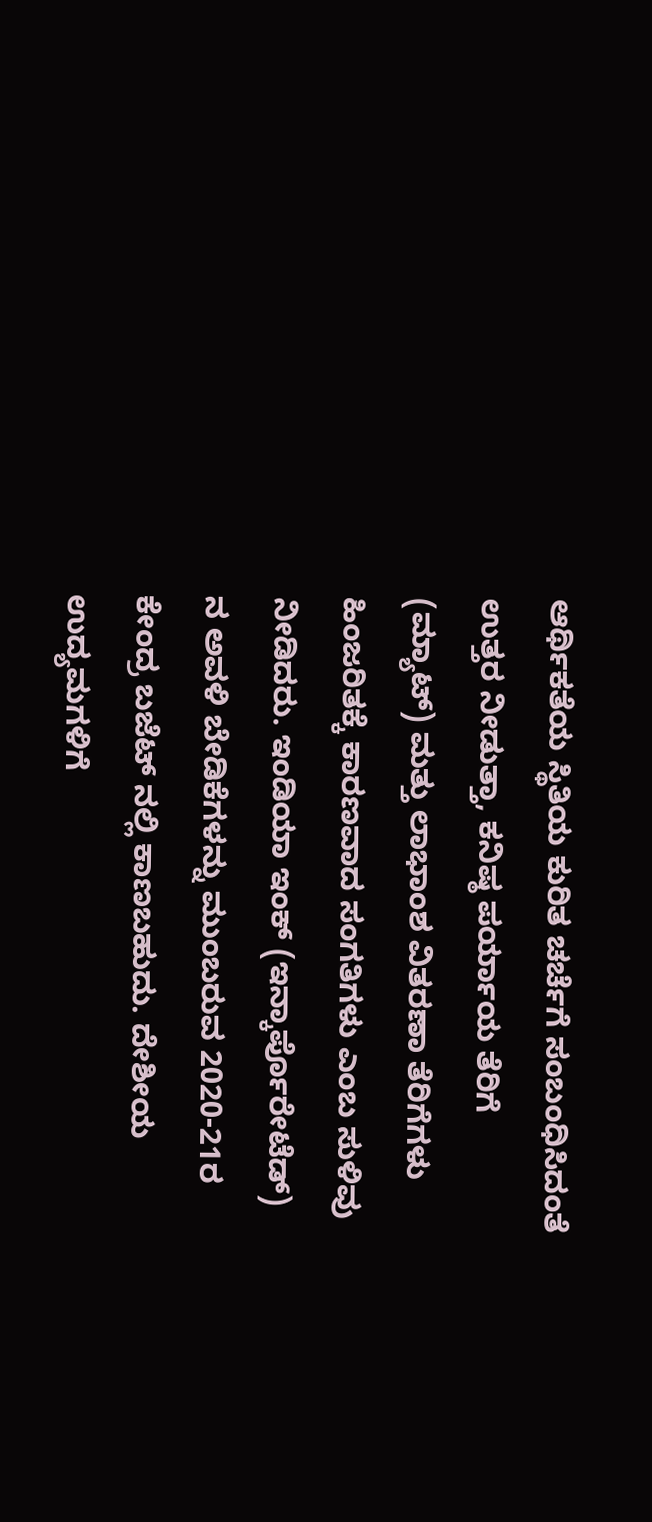ಆರ್ಥಿಕತೆಯ ಸ್ಥಿತಿಯ ಕುರಿತ ಚರ್ಚೆಗೆ ಸಂಬಂಧಿಸಿದಂತೆ ಉತ್ತರ ನೀಡುತ್ತಾ, ಕನಿಷ್ಠ ಪರ್ಯಾಯ ತೆರಿಗೆ (ಮ್ಯಾಟ್) ಮತ್ತು ಲಾಭಾಂಶ ವಿತರಣಾ ತೆರಿಗೆಗಳು ಹಿಂಜರಿತಕ್ಕೆ ಕಾರಣವಾದ ಸಂಗತಿಗಳು ಎಂಬ ಸುಳಿವು ನೀಡಿದರು. ಇಂಡಿಯಾ ಇಂಕ್ (ಇನ್ಕಾರ್ಪೊರೇಟೆಡ್) ನ ಅವಳಿ ಬೇಡಿಕೆಗಳನ್ನು ಮುಂಬರುವ 2020-21ರ ಕೇಂದ್ರ ಬಜೆಟ್ ನಲ್ಲಿ ಕಾಣಬಹುದು. ದೇಶೀಯ ಉದ್ಯಮಗಳಿಗೆ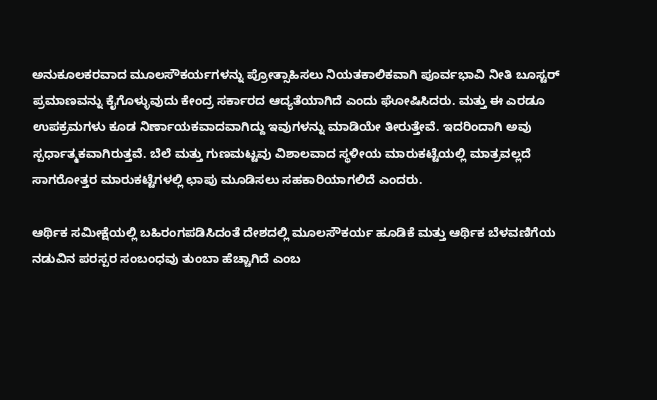ಅನುಕೂಲಕರವಾದ ಮೂಲಸೌಕರ್ಯಗಳನ್ನು ಪ್ರೋತ್ಸಾಹಿಸಲು ನಿಯತಕಾಲಿಕವಾಗಿ ಪೂರ್ವಭಾವಿ ನೀತಿ ಬೂಸ್ಟರ್ ಪ್ರಮಾಣವನ್ನು ಕೈಗೊಳ್ಳುವುದು ಕೇಂದ್ರ ಸರ್ಕಾರದ ಆದ್ಯತೆಯಾಗಿದೆ ಎಂದು ಘೋಷಿಸಿದರು. ಮತ್ತು ಈ ಎರಡೂ ಉಪಕ್ರಮಗಳು ಕೂಡ ನಿರ್ಣಾಯಕವಾದವಾಗಿದ್ದು ಇವುಗಳನ್ನು ಮಾಡಿಯೇ ತೀರುತ್ತೇವೆ. ಇದರಿಂದಾಗಿ ಅವು ಸ್ಪರ್ಧಾತ್ಮಕವಾಗಿರುತ್ತವೆ. ಬೆಲೆ ಮತ್ತು ಗುಣಮಟ್ಟವು ವಿಶಾಲವಾದ ಸ್ಥಳೀಯ ಮಾರುಕಟ್ಟೆಯಲ್ಲಿ ಮಾತ್ರವಲ್ಲದೆ ಸಾಗರೋತ್ತರ ಮಾರುಕಟ್ಟೆಗಳಲ್ಲಿ ಛಾಪು ಮೂಡಿಸಲು ಸಹಕಾರಿಯಾಗಲಿದೆ ಎಂದರು.

ಆರ್ಥಿಕ ಸಮೀಕ್ಷೆಯಲ್ಲಿ ಬಹಿರಂಗಪಡಿಸಿದಂತೆ ದೇಶದಲ್ಲಿ ಮೂಲಸೌಕರ್ಯ ಹೂಡಿಕೆ ಮತ್ತು ಆರ್ಥಿಕ ಬೆಳವಣಿಗೆಯ ನಡುವಿನ ಪರಸ್ಪರ ಸಂಬಂಧವು ತುಂಬಾ ಹೆಚ್ಚಾಗಿದೆ ಎಂಬ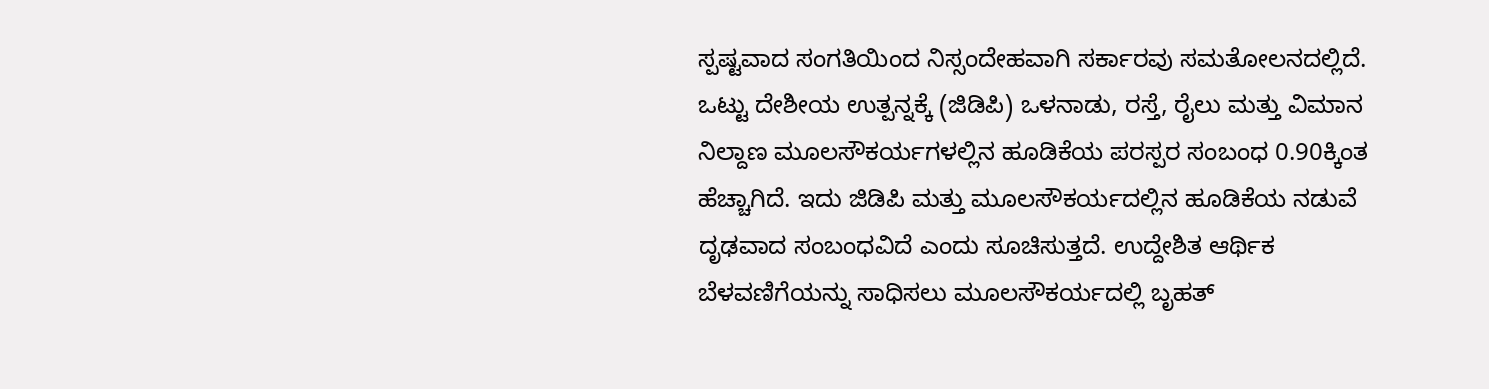ಸ್ಪಷ್ಟವಾದ ಸಂಗತಿಯಿಂದ ನಿಸ್ಸಂದೇಹವಾಗಿ ಸರ್ಕಾರವು ಸಮತೋಲನದಲ್ಲಿದೆ. ಒಟ್ಟು ದೇಶೀಯ ಉತ್ಪನ್ನಕ್ಕೆ (ಜಿಡಿಪಿ) ಒಳನಾಡು, ರಸ್ತೆ, ರೈಲು ಮತ್ತು ವಿಮಾನ ನಿಲ್ದಾಣ ಮೂಲಸೌಕರ್ಯಗಳಲ್ಲಿನ ಹೂಡಿಕೆಯ ಪರಸ್ಪರ ಸಂಬಂಧ 0.90ಕ್ಕಿಂತ ಹೆಚ್ಚಾಗಿದೆ. ಇದು ಜಿಡಿಪಿ ಮತ್ತು ಮೂಲಸೌಕರ್ಯದಲ್ಲಿನ ಹೂಡಿಕೆಯ ನಡುವೆ ದೃಢವಾದ ಸಂಬಂಧವಿದೆ ಎಂದು ಸೂಚಿಸುತ್ತದೆ. ಉದ್ದೇಶಿತ ಆರ್ಥಿಕ ಬೆಳವಣಿಗೆಯನ್ನು ಸಾಧಿಸಲು ಮೂಲಸೌಕರ್ಯದಲ್ಲಿ ಬೃಹತ್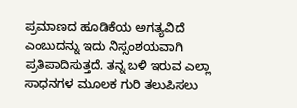ಪ್ರಮಾಣದ ಹೂಡಿಕೆಯ ಅಗತ್ಯವಿದೆ ಎಂಬುದನ್ನು ಇದು ನಿಸ್ಸಂಶಯವಾಗಿ ಪ್ರತಿಪಾದಿಸುತ್ತದೆ. ತನ್ನ ಬಳಿ ಇರುವ ಎಲ್ಲಾ ಸಾಧನಗಳ ಮೂಲಕ ಗುರಿ ತಲುಪಿಸಲು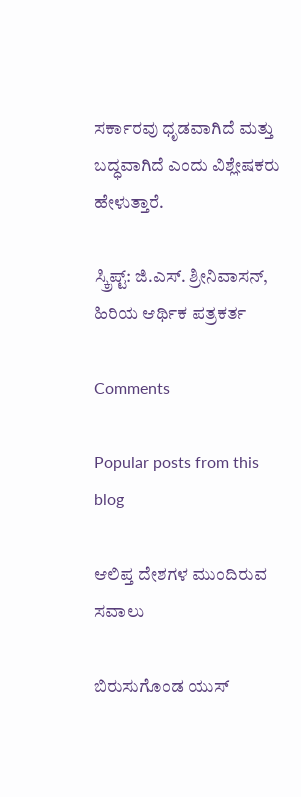ಸರ್ಕಾರವು ಧೃಡವಾಗಿದೆ ಮತ್ತು ಬದ್ಧವಾಗಿದೆ ಎಂದು ವಿಶ್ಲೇಷಕರು ಹೇಳುತ್ತಾರೆ.

ಸ್ಕ್ರಿಪ್ಟ್: ಜಿ.ಎಸ್. ಶ್ರೀನಿವಾಸನ್, ಹಿರಿಯ ಆರ್ಥಿಕ ಪತ್ರಕರ್ತ

Comments

Popular posts from this blog

ಆಲಿಪ್ತ ದೇಶಗಳ ಮುಂದಿರುವ ಸವಾಲು

ಬಿರುಸುಗೊಂಡ ಯುಸ್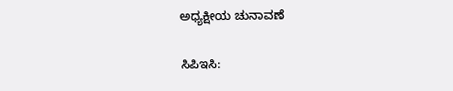ಅಧ್ಯಕ್ಷೀಯ ಚುನಾವಣೆ

ಸಿಪಿಇಸಿ: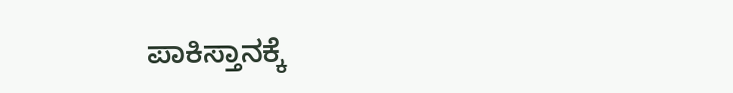ಪಾಕಿಸ್ತಾನಕ್ಕೆ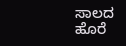ಸಾಲದ ಹೊರೆ